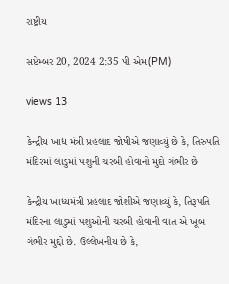રાષ્ટ્રીય

સપ્ટેમ્બર 20, 2024 2:35 પી એમ(PM)

views 13

કેન્દ્રીય ખાદ્ય મંત્રી પ્રહલાદ જોષીએ જણાવ્યું છે કે, તિરુપતિ મંદિરમાં લાડુમાં પશુની ચરબી હોવાનો મુદો ગંભીર છે

કેન્દ્રીય ખાધ્યમંત્રી પ્રહલાદ જોશીએ જણાવ્યું કે, તિરૂપતિ મંદિરના લાડુમાં પશુઓની ચરબી હોવાની વાત એ ખૂબ ગંભીર મુદ્દો છે. ઉલ્લેખનીય છે કે,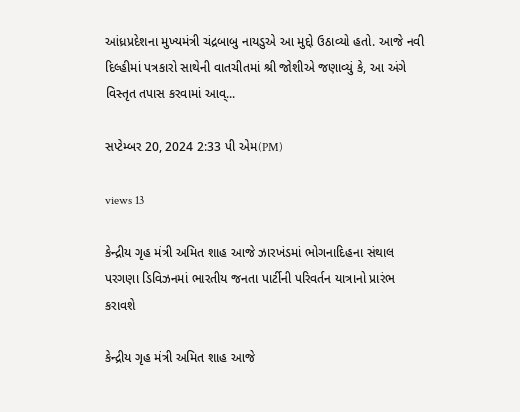આંધ્રપ્રદેશના મુખ્યમંત્રી ચંદ્રબાબુ નાયડુએ આ મુદ્દો ઉઠાવ્યો હતો. આજે નવી દિલ્હીમાં પત્રકારો સાથેની વાતચીતમાં શ્રી જોશીએ જણાવ્યું કે, આ અંગે વિસ્તૃત તપાસ કરવામાં આવ્...

સપ્ટેમ્બર 20, 2024 2:33 પી એમ(PM)

views 13

કેન્દ્રીય ગૃહ મંત્રી અમિત શાહ આજે ઝારખંડમાં ભોગનાદિહના સંથાલ પરગણા ડિવિઝનમાં ભારતીય જનતા પાર્ટીની પરિવર્તન યાત્રાનો પ્રારંભ કરાવશે

કેન્દ્રીય ગૃહ મંત્રી અમિત શાહ આજે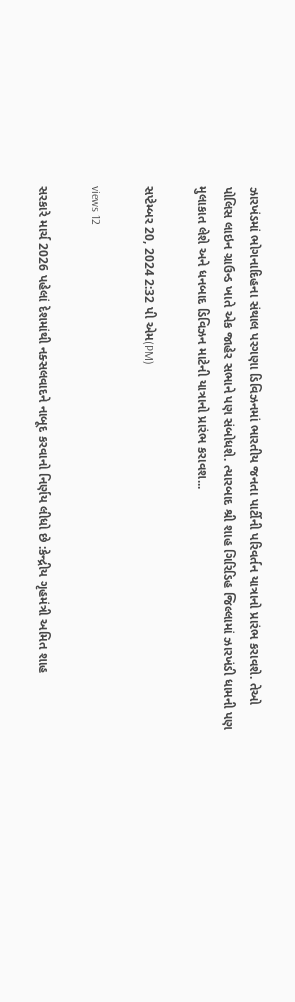ઝારખંડમાં ભોગનાદિહના સંથાલ પરગણા ડિવિઝનમાં ભારતીય જનતા પાર્ટીની પરિવર્તન યાત્રાનો પ્રારંભ કરાવશે. તેઓ પોલિસ લાઇન ગ્રાઉન્ડ ખાતે એક જાહેર સભાને પણ સંબોધશે. ત્યારબાદ શ્રી શાહ ગિરિડિહ જિલ્લામાં ઝારખંડી ધામની પણ મુલાકાત લેશે અને ધનબાદ ડિવિઝન માટેની યાત્રાનો પ્રારંભ કરાવશ...

સપ્ટેમ્બર 20, 2024 2:32 પી એમ(PM)

views 12

સરકારે માર્ચ 2026 પહેલાં દેશમાંથી નક્સલવાદને નાબૂદ કરવાનો નિર્ણય લીધો છે :કેન્દ્રીય ગૃહમંત્રી અમિત શાહ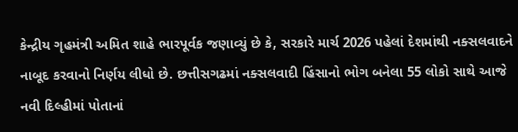કેન્દ્રીય ગૃહમંત્રી અમિત શાહે ભારપૂર્વક જણાવ્યું છે કે, સરકારે માર્ચ 2026 પહેલાં દેશમાંથી નક્સલવાદને નાબૂદ કરવાનો નિર્ણય લીધો છે. છત્તીસગઢમાં નક્સલવાદી હિંસાનો ભોગ બનેલા 55 લોકો સાથે આજે નવી દિલ્હીમાં પોતાનાં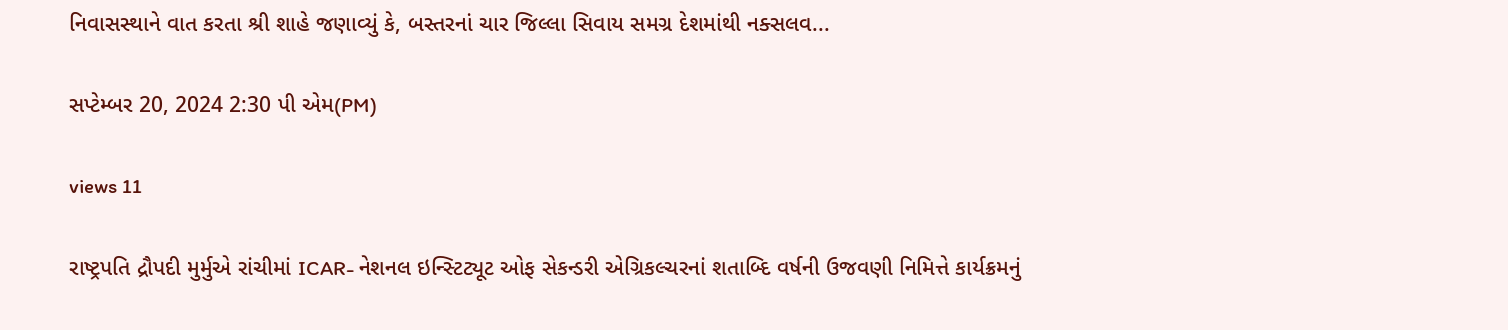નિવાસસ્થાને વાત કરતા શ્રી શાહે જણાવ્યું કે, બસ્તરનાં ચાર જિલ્લા સિવાય સમગ્ર દેશમાંથી નક્સલવ...

સપ્ટેમ્બર 20, 2024 2:30 પી એમ(PM)

views 11

રાષ્ટ્રપતિ દ્રૌપદી મુર્મુએ રાંચીમાં ICAR- નેશનલ ઇન્સ્ટિટ્યૂટ ઓફ સેકન્ડરી એગ્રિકલ્ચરનાં શતાબ્દિ વર્ષની ઉજવણી નિમિત્તે કાર્યક્રમનું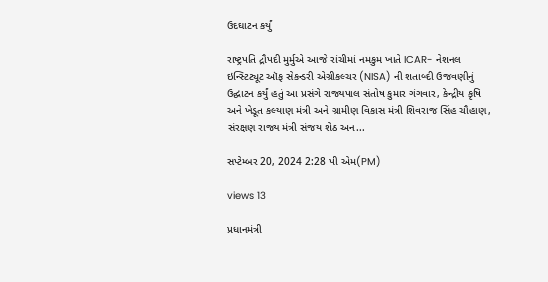ઉદઘાટન કર્યું

રાષ્ટ્રપતિ દ્રૌપદી મુર્મુએ આજે રાંચીમાં નમકુમ ખાતે ICAR- નેશનલ ઇન્સ્ટિટ્યૂટ ઑફ સેકન્ડરી એગ્રીકલ્ચર (NISA) ની શતાબ્દી ઉજવણીનું ઉદ્ઘાટન કર્યું હતું આ પ્રસંગે રાજ્યપાલ સંતોષ કુમાર ગંગવાર, કેન્દ્રીય કૃષિ અને ખેડૂત કલ્યાણ મંત્રી અને ગ્રામીણ વિકાસ મંત્રી શિવરાજ સિંહ ચૌહાણ, સંરક્ષણ રાજ્ય મંત્રી સંજય શેઠ અન...

સપ્ટેમ્બર 20, 2024 2:28 પી એમ(PM)

views 13

પ્રધાનમંત્રી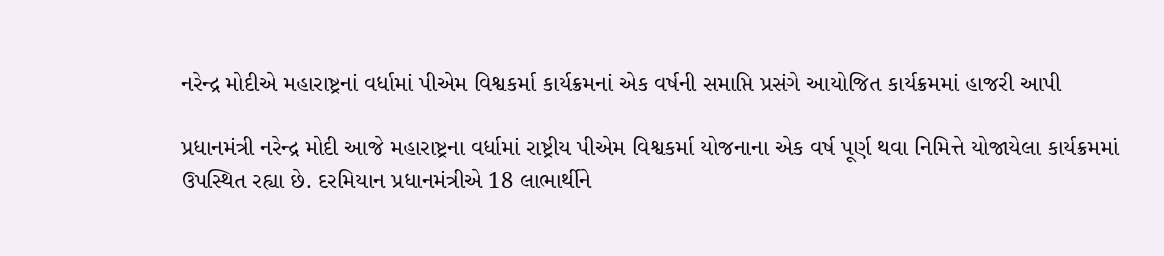નરેન્દ્ર મોદીએ મહારાષ્ટ્રનાં વર્ધામાં પીએમ વિશ્વકર્મા કાર્યક્રમનાં એક વર્ષની સમાપ્તિ પ્રસંગે આયોજિત કાર્યક્રમમાં હાજરી આપી

પ્રધાનમંત્રી નરેન્દ્ર મોદી આજે મહારાષ્ટ્રના વર્ધામાં રાષ્ટ્રીય પીએમ વિશ્વકર્મા યોજનાના એક વર્ષ પૂર્ણ થવા નિમિત્તે યોજાયેલા કાર્યક્રમમાં ઉપસ્થિત રહ્યા છે. દરમિયાન પ્રધાનમંત્રીએ 18 લાભાર્થીને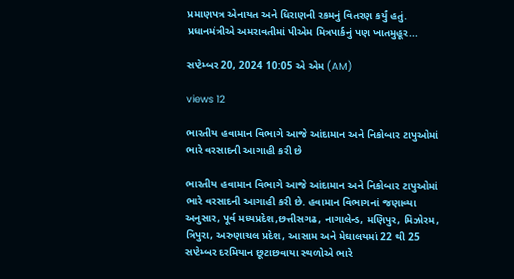પ્રમાણપત્ર એનાયત અને ધિરાણની રકમનું વિતરણ કર્યું હતું. પ્રધાનમંત્રીએ અમરાવતીમાં પીએમ મિત્રપાર્કનું પણ ખાતમુહૂર...

સપ્ટેમ્બર 20, 2024 10:05 એ એમ (AM)

views 12

ભારતીય હવામાન વિભાગે આજે આંદામાન અને નિકોબાર ટાપુઓમાં ભારે વરસાદની આગાહી કરી છે

ભારતીય હવામાન વિભાગે આજે આંદામાન અને નિકોબાર ટાપુઓમાં ભારે વરસાદની આગાહી કરી છે. હવામાન વિભાગનાં જણાવ્યા અનુસાર, પૂર્વ મધ્યપ્રદેશ,છત્તીસગઢ, નાગાલેન્ડ, મણિપુર, મિઝોરમ, ત્રિપુરા, અરુણાચલ પ્રદેશ, આસામ અને મેઘાલયમાં 22 થી 25 સપ્ટેમ્બર દરમિયાન છૂટાછવાયા સ્થળોએ ભારે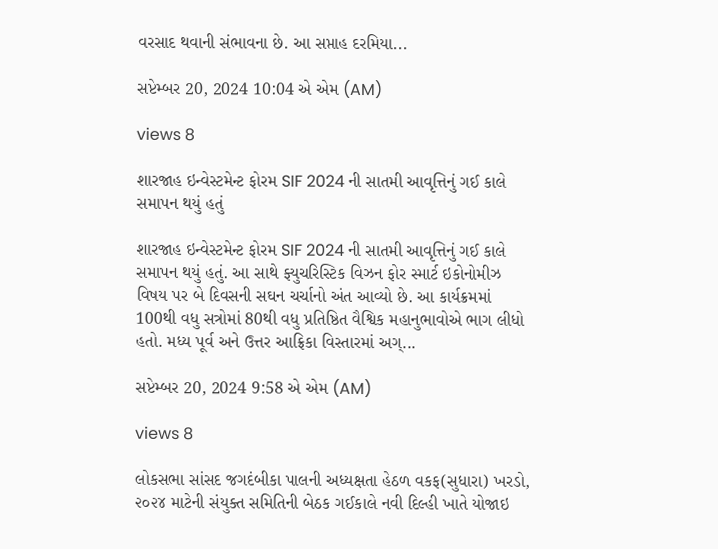વરસાદ થવાની સંભાવના છે. આ સપ્તાહ દરમિયા...

સપ્ટેમ્બર 20, 2024 10:04 એ એમ (AM)

views 8

શારજાહ ઇન્વેસ્ટમેન્ટ ફોરમ SIF 2024 ની સાતમી આવૃત્તિનું ગઈ કાલે સમાપન થયું હતું

શારજાહ ઇન્વેસ્ટમેન્ટ ફોરમ SIF 2024 ની સાતમી આવૃત્તિનું ગઈ કાલે સમાપન થયું હતું. આ સાથે ફ્યુચરિસ્ટિક વિઝન ફોર સ્માર્ટ ઇકોનોમીઝ વિષય પર બે દિવસની સઘન ચર્ચાનો અંત આવ્યો છે. આ કાર્યક્રમમાં 100થી વધુ સત્રોમાં 80થી વધુ પ્રતિષ્ઠિત વૈશ્વિક મહાનુભાવોએ ભાગ લીધો હતો. મધ્ય પૂર્વ અને ઉત્તર આફ્રિકા વિસ્તારમાં અગ્...

સપ્ટેમ્બર 20, 2024 9:58 એ એમ (AM)

views 8

લોકસભા સાંસદ જગદંબીકા પાલની અધ્યક્ષતા હેઠળ વકફ(સુધારા) ખરડો, ૨૦૨૪ માટેની સંયુક્ત સમિતિની બેઠક ગઈકાલે નવી દિલ્હી ખાતે યોજાઇ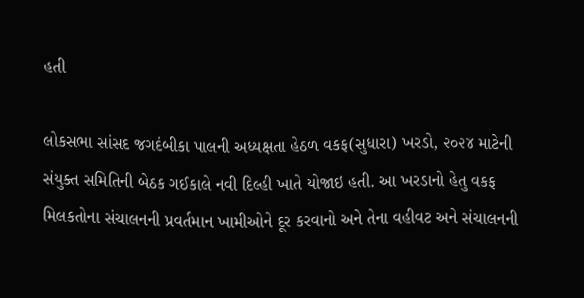હતી

લોકસભા સાંસદ જગદંબીકા પાલની અધ્યક્ષતા હેઠળ વકફ(સુધારા) ખરડો, ૨૦૨૪ માટેની સંયુક્ત સમિતિની બેઠક ગઈકાલે નવી દિલ્હી ખાતે યોજાઇ હતી. આ ખરડાનો હેતુ વકફ મિલકતોના સંચાલનની પ્રવર્તમાન ખામીઓને દૂર કરવાનો અને તેના વહીવટ અને સંચાલનની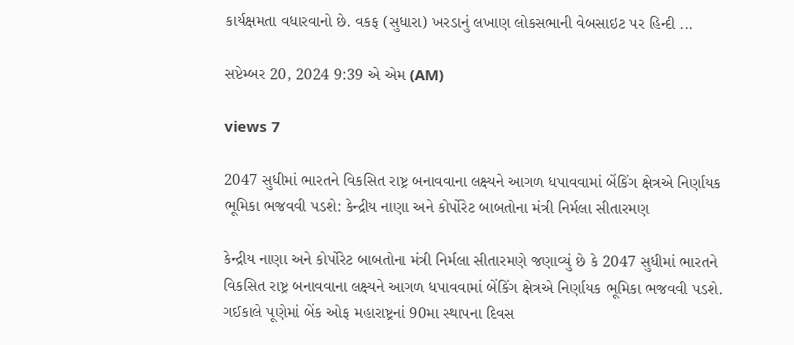કાર્યક્ષમતા વધારવાનો છે. વકફ (સુધારા) ખરડાનું લખાણ લોકસભાની વેબસાઇટ પર હિન્દી ...

સપ્ટેમ્બર 20, 2024 9:39 એ એમ (AM)

views 7

2047 સુધીમાં ભારતને વિકસિત રાષ્ટ્ર બનાવવાના લક્ષ્યને આગળ ધપાવવામાં બેંકિંગ ક્ષેત્રએ નિર્ણાયક ભૂમિકા ભજવવી પડશે: કેન્દ્રીય નાણા અને કોર્પોરેટ બાબતોના મંત્રી નિર્મલા સીતારમણ

કેન્દ્રીય નાણા અને કોર્પોરેટ બાબતોના મંત્રી નિર્મલા સીતારમણે જણાવ્યું છે કે 2047 સુધીમાં ભારતને વિકસિત રાષ્ટ્ર બનાવવાના લક્ષ્યને આગળ ધપાવવામાં બેંકિંગ ક્ષેત્રએ નિર્ણાયક ભૂમિકા ભજવવી પડશે. ગઈકાલે પૂણેમાં બેંક ઓફ મહારાષ્ટ્રનાં 90મા સ્થાપના દિવસ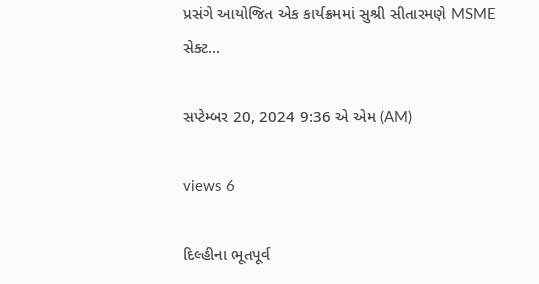પ્રસંગે આયોજિત એક કાર્યક્રમમાં સુશ્રી સીતારમણે MSME સેક્ટ...

સપ્ટેમ્બર 20, 2024 9:36 એ એમ (AM)

views 6

દિલ્હીના ભૂતપૂર્વ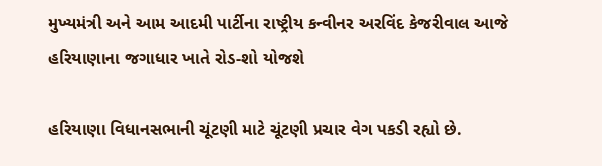મુખ્યમંત્રી અને આમ આદમી પાર્ટીના રાષ્ટ્રીય કન્વીનર અરવિંદ કેજરીવાલ આજે હરિયાણાના જગાધાર ખાતે રોડ-શો યોજશે

હરિયાણા વિધાનસભાની ચૂંટણી માટે ચૂંટણી પ્રચાર વેગ પકડી રહ્યો છે.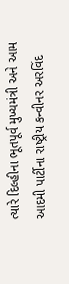ત્યારે દિલ્હીના ભૂતપૂર્વ મુખ્યમંત્રી અને આમ આદમી પાર્ટીના રાષ્ટ્રીય કન્વીનર અરવિંદ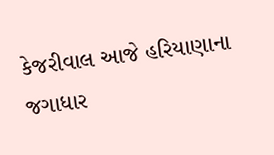કેજરીવાલ આજે હરિયાણાના જગાધાર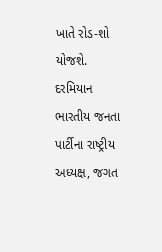ખાતે રોડ-શો યોજશે. દરમિયાન ભારતીય જનતા પાર્ટીના રાષ્ટ્રીય અધ્યક્ષ, જગત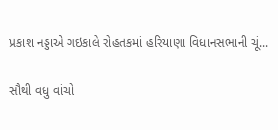પ્રકાશ નડ્ડાએ ગઇકાલે રોહતકમાં હરિયાણા વિધાનસભાની ચૂં...

સૌથી વધુ વાંચો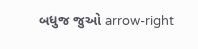બધુજ જુઓ arrow-right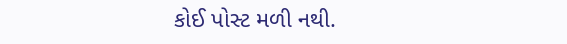કોઈ પોસ્ટ મળી નથી.